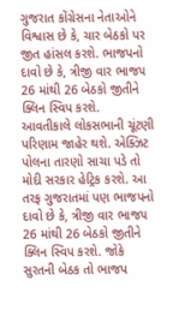ગુજરાત કોંગ્રેસના નેતાઓને વિશ્વાસ છે કે, ચાર બેઠકો પર જીત હાંસલ કરશે. ભાજપનો દાવો છે કે, ત્રીજી વાર ભાજ૫ 26 માંથી 26 બેઠકો જીતીને ક્લિન સ્વિપ કરશે.
આવતીકાલે લોકસભાની ચૂંટણી પરિણામ જાહેર થશે. એક્ઝિટ પોલના તારણો સાચા પડે તો મોદી સરકાર હેટ્રિક કરશે. આ તરફ ગુજરાતમાં પણ ભાજપનો દાવો છે કે, ત્રીજી વાર ભાજ૫ 26 માંથી 26 બેઠકો જીતીને ક્લિન સ્વિપ કરશે. જોકે સુરતની બેઠક તો ભાજપ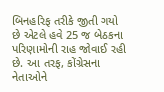બિનહરિફ તરીકે જીતી ગયો છે એટલે હવે 25 જ બેઠકના પરિણામોની રાહ જોવાઈ રહી છે. આ તરફ, કોંગ્રેસના નેતાઓને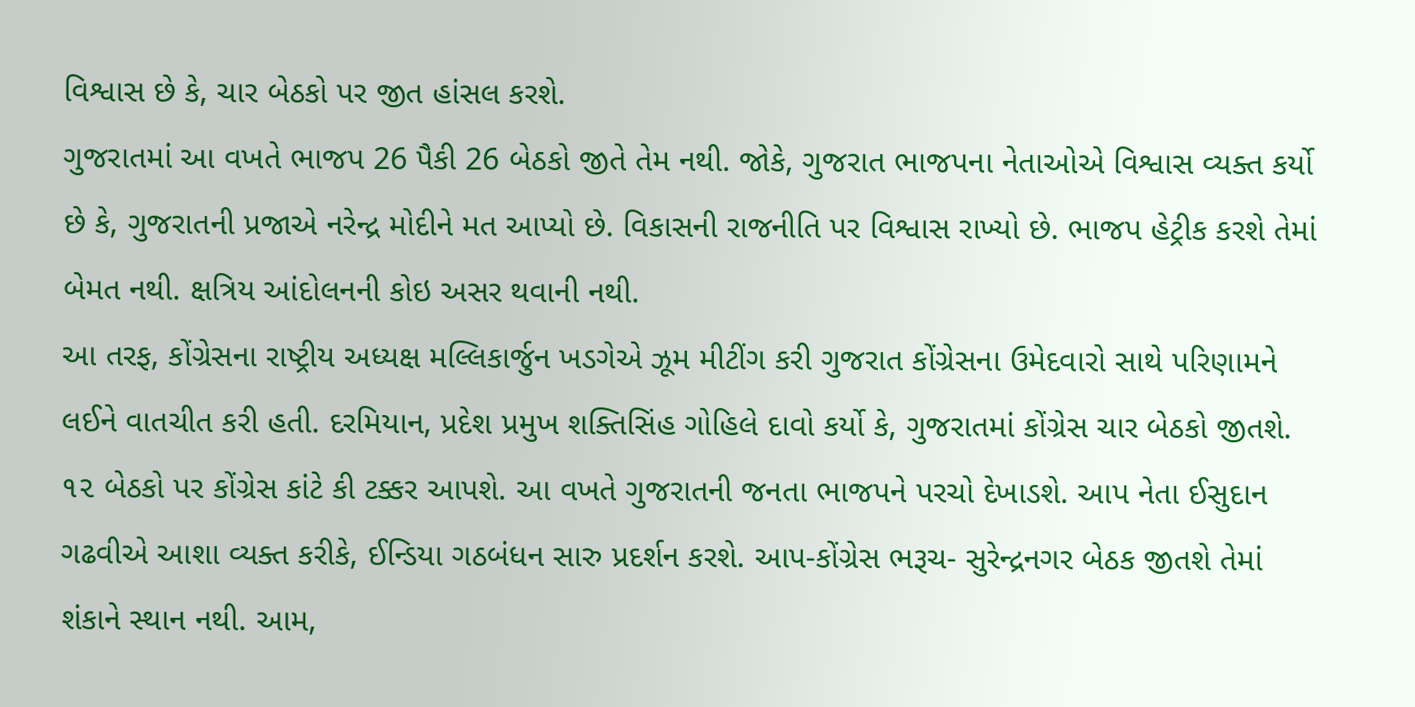વિશ્વાસ છે કે, ચાર બેઠકો પર જીત હાંસલ કરશે.
ગુજરાતમાં આ વખતે ભાજપ 26 પૈકી 26 બેઠકો જીતે તેમ નથી. જોકે, ગુજરાત ભાજપના નેતાઓએ વિશ્વાસ વ્યક્ત કર્યો છે કે, ગુજરાતની પ્રજાએ નરેન્દ્ર મોદીને મત આપ્યો છે. વિકાસની રાજનીતિ પર વિશ્વાસ રાખ્યો છે. ભાજપ હેટ્રીક કરશે તેમાં બેમત નથી. ક્ષત્રિય આંદોલનની કોઇ અસર થવાની નથી.
આ તરફ, કોંગ્રેસના રાષ્ટ્રીય અધ્યક્ષ મલ્લિકાર્જુન ખડગેએ ઝૂમ મીટીંગ કરી ગુજરાત કોંગ્રેસના ઉમેદવારો સાથે પરિણામને લઈને વાતચીત કરી હતી. દરમિયાન, પ્રદેશ પ્રમુખ શક્તિસિંહ ગોહિલે દાવો કર્યો કે, ગુજરાતમાં કોંગ્રેસ ચાર બેઠકો જીતશે. ૧૨ બેઠકો પર કોંગ્રેસ કાંટે કી ટક્કર આપશે. આ વખતે ગુજરાતની જનતા ભાજપને પરચો દેખાડશે. આપ નેતા ઈસુદાન ગઢવીએ આશા વ્યક્ત કરીકે, ઈન્ડિયા ગઠબંધન સારુ પ્રદર્શન કરશે. આપ-કોંગ્રેસ ભરૂચ- સુરેન્દ્રનગર બેઠક જીતશે તેમાં શંકાને સ્થાન નથી. આમ,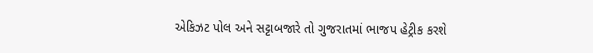એકિઝટ પોલ અને સટ્ટાબજારે તો ગુજરાતમાં ભાજપ હેટ્રીક કરશે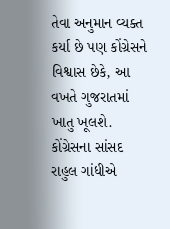તેવા અનુમાન વ્યક્ત કર્યા છે પણ કોંગ્રેસને વિશ્વાસ છેકે, આ વખતે ગુજરાતમાં ખાતુ ખૂલશે.
કોંગ્રેસના સાંસદ રાહુલ ગાંધીએ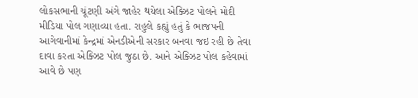લોકસભાની ચૂંટણી અંગે જાહેર થયેલા એક્ઝિટ પોલને મોદી મીડિયા પોલ ગણાવ્યા હતા. રાહુલે કહ્યું હતું કે ભાજપની આગેવાનીમાં કેન્દ્રમાં એનડીએની સરકાર બનવા જઇ રહી છે તેવા દાવા કરતા એક્ઝિટ પોલ જુઠા છે. આને એક્ઝિટ પોલ કહેવામાં આવે છે પણ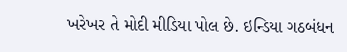ખરેખર તે મોદી મીડિયા પોલ છે. ઇન્ડિયા ગઠબંધન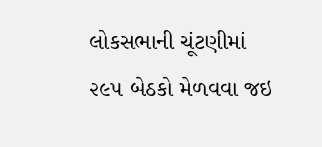લોકસભાની ચૂંટણીમાં ૨૯૫ બેઠકો મેળવવા જઇ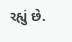રહ્યું છે.